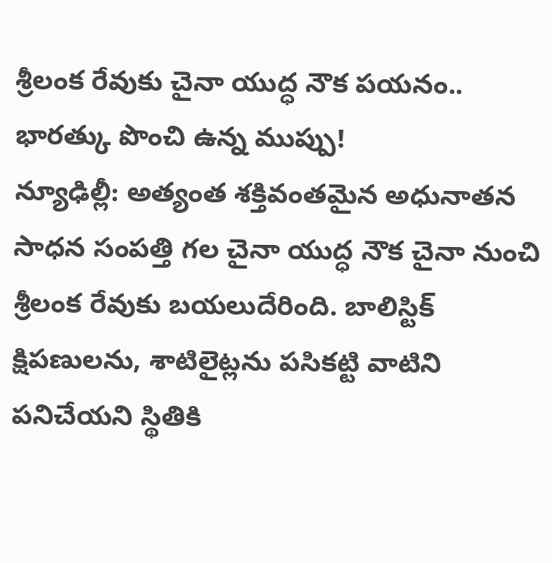శ్రీలంక రేవుకు చైనా యుద్ధ నౌక పయనం.. భారత్కు పొంచి ఉన్న ముప్పు!
న్యూఢిల్లీ: అత్యంత శక్తివంతమైన అధునాతన సాధన సంపత్తి గల చైనా యుద్ధ నౌక చైనా నుంచి శ్రీలంక రేవుకు బయలుదేరింది. బాలిస్టిక్ క్షిపణులను, శాటిలైట్లను పసికట్టి వాటిని పనిచేయని స్థితికి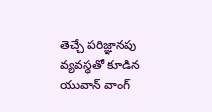తెచ్చే పరిజ్ఞానపు వ్యవస్ధతో కూడిన యువాన్ వాంగ్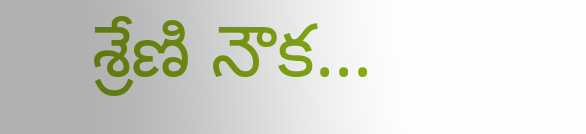శ్రేణి నౌక...